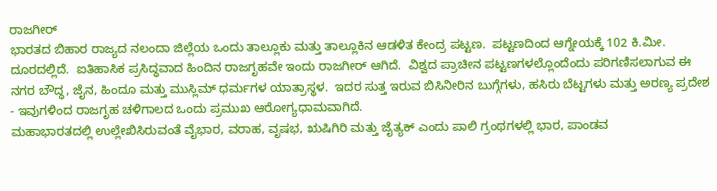ರಾಜಗೀರ್
ಭಾರತದ ಬಿಹಾರ ರಾಜ್ಯದ ನಲಂದಾ ಜಿಲ್ಲೆಯ ಒಂದು ತಾಲ್ಲೂಕು ಮತ್ತು ತಾಲ್ಲೂಕಿನ ಆಡಳಿತ ಕೇಂದ್ರ ಪಟ್ಟಣ.  ಪಟ್ಟಣದಿಂದ ಆಗ್ನೇಯಕ್ಕೆ 102 ಕಿ.ಮೀ. ದೂರದಲ್ಲಿದೆ.  ಐತಿಹಾಸಿಕ ಪ್ರಸಿದ್ಧವಾದ ಹಿಂದಿನ ರಾಜಗೃಹವೇ ಇಂದು ರಾಜಗೀರ್ ಆಗಿದೆ.  ವಿಶ್ವದ ಪ್ರಾಚೀನ ಪಟ್ಟಣಗಳಲ್ಲೊಂದೆಂದು ಪರಿಗಣಿಸಲಾಗುವ ಈ ನಗರ ಬೌದ್ಧ, ಜೈನ, ಹಿಂದೂ ಮತ್ತು ಮುಸ್ಲಿಮ್ ಧರ್ಮಗಳ ಯಾತ್ರಾಸ್ಥಳ.  ಇದರ ಸುತ್ತ ಇರುವ ಬಿಸಿನೀರಿನ ಬುಗ್ಗೆಗಳು, ಹಸಿರು ಬೆಟ್ಟಗಳು ಮತ್ತು ಅರಣ್ಯ ಪ್ರದೇಶ - ಇವುಗಳಿಂದ ರಾಜಗೃಹ ಚಳಿಗಾಲದ ಒಂದು ಪ್ರಮುಖ ಆರೋಗ್ಯಧಾಮವಾಗಿದೆ.
ಮಹಾಭಾರತದಲ್ಲಿ ಉಲ್ಲೇಖಿಸಿರುವಂತೆ ವೈಭಾರ, ವರಾಹ, ವೃಷಭ, ಋಷಿಗಿರಿ ಮತ್ತು ಜೈತ್ಯಕ್ ಎಂದು ಪಾಲಿ ಗ್ರಂಥಗಳಲ್ಲಿ ಭಾರ, ಪಾಂಡವ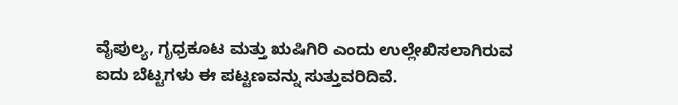ವೈಪುಲ್ಯ, ಗೃಧ್ರಕೂಟ ಮತ್ತು ಋಷಿಗಿರಿ ಎಂದು ಉಲ್ಲೇಖಿಸಲಾಗಿರುವ ಐದು ಬೆಟ್ಟಗಳು ಈ ಪಟ್ಟಣವನ್ನು ಸುತ್ತುವರಿದಿವೆ.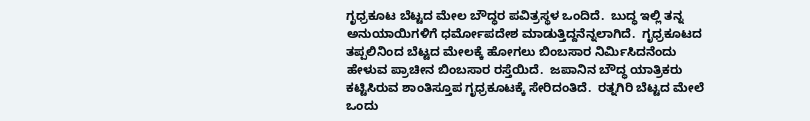ಗೃಧ್ರಕೂಟ ಬೆಟ್ಟದ ಮೇಲ ಬೌದ್ಧರ ಪವಿತ್ರಸ್ಥಳ ಒಂದಿದೆ.  ಬುದ್ಧ ಇಲ್ಲಿ ತನ್ನ ಅನುಯಾಯಿಗಳಿಗೆ ಧರ್ಮೋಪದೇಶ ಮಾಡುತ್ತಿದ್ದನೆನ್ನಲಾಗಿದೆ.  ಗೃಧ್ರಕೂಟದ ತಪ್ಪಲಿನಿಂದ ಬೆಟ್ಟದ ಮೇಲಕ್ಕೆ ಹೋಗಲು ಬಿಂಬಸಾರ ನಿರ್ಮಿಸಿದನೆಂದು ಹೇಳುವ ಪ್ರಾಚೀನ ಬಿಂಬಸಾರ ರಸ್ತೆಯಿದೆ.  ಜಪಾನಿನ ಬೌದ್ಧ ಯಾತ್ರಿಕರು ಕಟ್ಟಿಸಿರುವ ಶಾಂತಿಸ್ತೂಪ ಗೃಧ್ರಕೂಟಕ್ಕೆ ಸೇರಿದಂತಿದೆ.  ರತ್ನಗಿರಿ ಬೆಟ್ಟದ ಮೇಲೆ ಒಂದು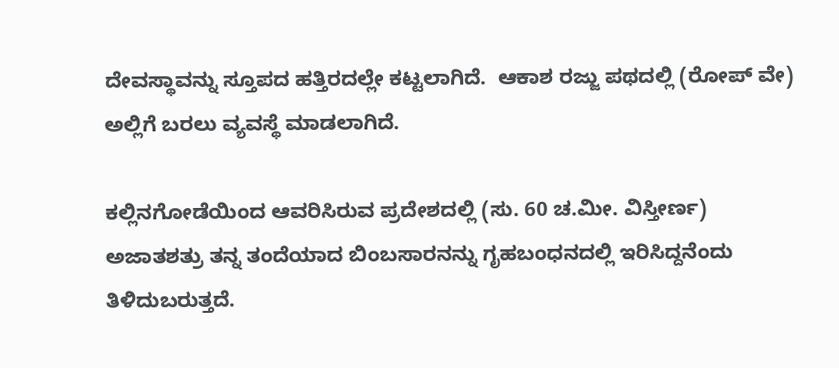ದೇವಸ್ಥಾವನ್ನು ಸ್ತೂಪದ ಹತ್ತಿರದಲ್ಲೇ ಕಟ್ಟಲಾಗಿದೆ.  ಆಕಾಶ ರಜ್ಜು ಪಥದಲ್ಲಿ (ರೋಪ್ ವೇ) ಅಲ್ಲಿಗೆ ಬರಲು ವ್ಯವಸ್ಥೆ ಮಾಡಲಾಗಿದೆ.

ಕಲ್ಲಿನಗೋಡೆಯಿಂದ ಆವರಿಸಿರುವ ಪ್ರದೇಶದಲ್ಲಿ (ಸು. 60 ಚ.ಮೀ. ವಿಸ್ತೀರ್ಣ) ಅಜಾತಶತ್ರು ತನ್ನ ತಂದೆಯಾದ ಬಿಂಬಸಾರನನ್ನು ಗೃಹಬಂಧನದಲ್ಲಿ ಇರಿಸಿದ್ದನೆಂದು ತಿಳಿದುಬರುತ್ತದೆ.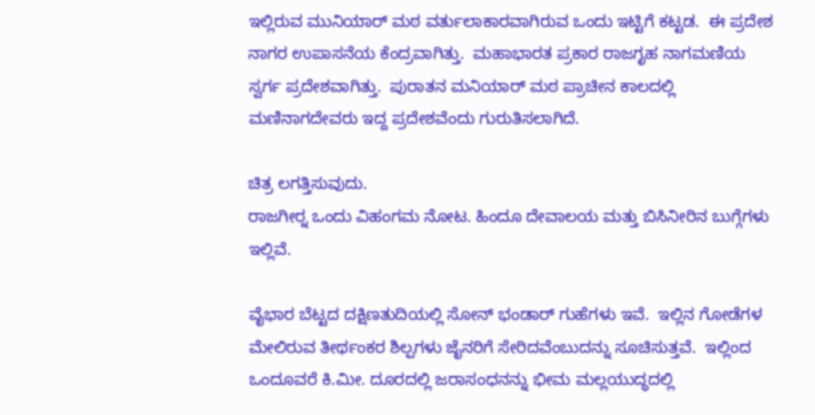ಇಲ್ಲಿರುವ ಮುನಿಯಾರ್ ಮಠ ವರ್ತುಲಾಕಾರವಾಗಿರುವ ಒಂದು ಇಟ್ಟಿಗೆ ಕಟ್ಟಡ.  ಈ ಪ್ರದೇಶ ನಾಗರ ಉಪಾಸನೆಯ ಕೆಂದ್ರವಾಗಿತ್ತು.  ಮಹಾಭಾರತ ಪ್ರಕಾರ ರಾಜಗೃಹ ನಾಗಮಣಿಯ ಸ್ವರ್ಗ ಪ್ರದೇಶವಾಗಿತ್ತು.  ಪುರಾತನ ಮನಿಯಾರ್ ಮಠ ಪ್ರಾಚೀನ ಕಾಲದಲ್ಲಿ ಮಣಿನಾಗದೇವರು ಇದ್ದ ಪ್ರದೇಶವೆಂದು ಗುರುತಿಸಲಾಗಿದೆ.

ಚಿತ್ರ ಲಗತ್ತಿಸುವುದು.
ರಾಜಗೀರ್‍ನ ಒಂದು ವಿಹಂಗಮ ನೋಟ. ಹಿಂದೂ ದೇವಾಲಯ ಮತ್ತು ಬಿಸಿನೀರಿನ ಬುಗ್ಗೆಗಳು ಇಲ್ಲಿವೆ.

ವೈಭಾರ ಬೆಟ್ಟದ ದಕ್ಷಿಣತುದಿಯಲ್ಲಿ ಸೋನ್ ಭಂಡಾರ್ ಗುಹೆಗಳು ಇವೆ.  ಇಲ್ಲಿನ ಗೋಡೆಗಳ ಮೇಲಿರುವ ತೀರ್ಥಂಕರ ಶಿಲ್ಪಗಳು ಜೈನರಿಗೆ ಸೇರಿದವೆಂಬುದನ್ನು ಸೂಚಿಸುತ್ತವೆ.  ಇಲ್ಲಿಂದ ಒಂದೂವರೆ ಕಿ.ಮೀ. ದೂರದಲ್ಲಿ ಜರಾಸಂಧನನ್ನು ಭೀಮ ಮಲ್ಲಯುದ್ಧದಲ್ಲಿ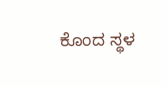ಕೊಂದ ಸ್ಥಳ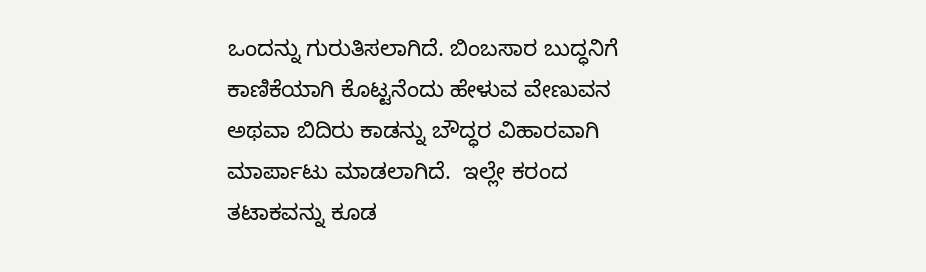ಒಂದನ್ನು ಗುರುತಿಸಲಾಗಿದೆ. ಬಿಂಬಸಾರ ಬುದ್ಧನಿಗೆ ಕಾಣಿಕೆಯಾಗಿ ಕೊಟ್ಟನೆಂದು ಹೇಳುವ ವೇಣುವನ ಅಥವಾ ಬಿದಿರು ಕಾಡನ್ನು ಬೌದ್ಧರ ವಿಹಾರವಾಗಿ ಮಾರ್ಪಾಟು ಮಾಡಲಾಗಿದೆ.  ಇಲ್ಲೇ ಕರಂದ ತಟಾಕವನ್ನು ಕೂಡ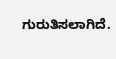ಗುರುತಿಸಲಾಗಿದೆ.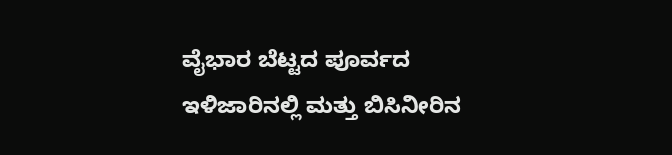ವೈಭಾರ ಬೆಟ್ಟದ ಪೂರ್ವದ ಇಳಿಜಾರಿನಲ್ಲಿ ಮತ್ತು ಬಿಸಿನೀರಿನ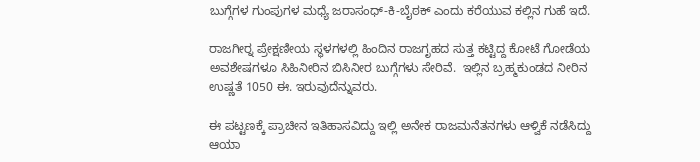ಬುಗ್ಗೆಗಳ ಗುಂಪುಗಳ ಮಧ್ಯೆ ಜರಾಸಂಧ್-ಕಿ-ಬೈಠಕ್ ಎಂದು ಕರೆಯುವ ಕಲ್ಲಿನ ಗುಹೆ ಇದೆ.

ರಾಜಗೀರ್‍ನ ಪ್ರೇಕ್ಷಣೀಯ ಸ್ಥಳಗಳಲ್ಲಿ ಹಿಂದಿನ ರಾಜಗೃಹದ ಸುತ್ತ ಕಟ್ಟಿದ್ದ ಕೋಟೆ ಗೋಡೆಯ ಅವಶೇಷಗಳೂ ಸಿಹಿನೀರಿನ ಬಿಸಿನೀರ ಬುಗ್ಗೆಗಳು ಸೇರಿವೆ.  ಇಲ್ಲಿನ ಬ್ರಹ್ಮಕುಂಡದ ನೀರಿನ ಉಷ್ಣತೆ 1050 ಈ. ಇರುವುದೆನ್ನುವರು.

ಈ ಪಟ್ಟಣಕ್ಕೆ ಪ್ರಾಚೀನ ಇತಿಹಾಸವಿದ್ದು ಇಲ್ಲಿ ಅನೇಕ ರಾಜಮನೆತನಗಳು ಆಳ್ವಿಕೆ ನಡೆಸಿದ್ದು ಆಯಾ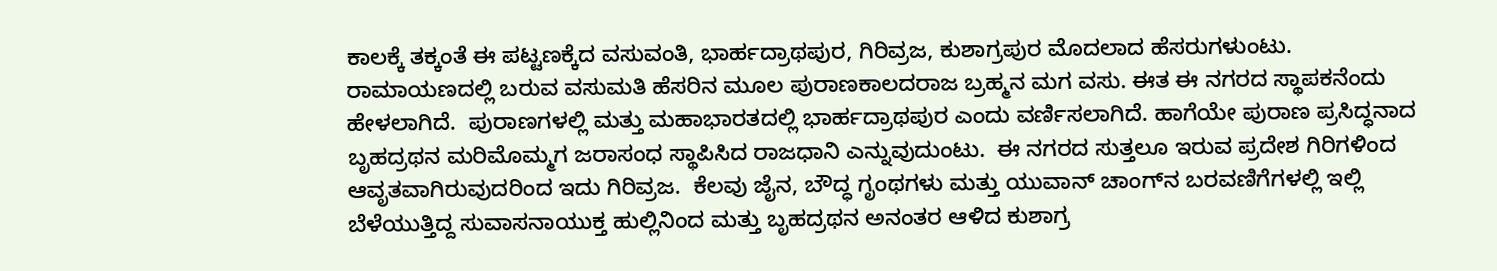ಕಾಲಕ್ಕೆ ತಕ್ಕಂತೆ ಈ ಪಟ್ಟಣಕ್ಕೆದ ವಸುವಂತಿ, ಭಾರ್ಹದ್ರಾಥಪುರ, ಗಿರಿವ್ರಜ, ಕುಶಾಗ್ರಪುರ ಮೊದಲಾದ ಹೆಸರುಗಳುಂಟು.  ರಾಮಾಯಣದಲ್ಲಿ ಬರುವ ವಸುಮತಿ ಹೆಸರಿನ ಮೂಲ ಪುರಾಣಕಾಲದರಾಜ ಬ್ರಹ್ಮನ ಮಗ ವಸು. ಈತ ಈ ನಗರದ ಸ್ಥಾಪಕನೆಂದು ಹೇಳಲಾಗಿದೆ.  ಪುರಾಣಗಳಲ್ಲಿ ಮತ್ತು ಮಹಾಭಾರತದಲ್ಲಿ ಭಾರ್ಹದ್ರಾಥಪುರ ಎಂದು ವರ್ಣಿಸಲಾಗಿದೆ. ಹಾಗೆಯೇ ಪುರಾಣ ಪ್ರಸಿದ್ಧನಾದ ಬೃಹದ್ರಥನ ಮರಿಮೊಮ್ಮಗ ಜರಾಸಂಧ ಸ್ಥಾಪಿಸಿದ ರಾಜಧಾನಿ ಎನ್ನುವುದುಂಟು.  ಈ ನಗರದ ಸುತ್ತಲೂ ಇರುವ ಪ್ರದೇಶ ಗಿರಿಗಳಿಂದ ಆವೃತವಾಗಿರುವುದರಿಂದ ಇದು ಗಿರಿವ್ರಜ.  ಕೆಲವು ಜೈನ, ಬೌದ್ಧ ಗೃಂಥಗಳು ಮತ್ತು ಯುವಾನ್ ಚಾಂಗ್‍ನ ಬರವಣಿಗೆಗಳಲ್ಲಿ ಇಲ್ಲಿ ಬೆಳೆಯುತ್ತಿದ್ದ ಸುವಾಸನಾಯುಕ್ತ ಹುಲ್ಲಿನಿಂದ ಮತ್ತು ಬೃಹದ್ರಥನ ಅನಂತರ ಆಳಿದ ಕುಶಾಗ್ರ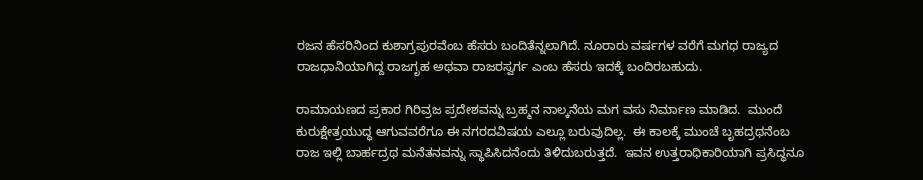ರಜನ ಹೆಸರಿನಿಂದ ಕುಶಾಗ್ರಪುರವೆಂಬ ಹೆಸರು ಬಂದಿತೆನ್ನಲಾಗಿದೆ. ನೂರಾರು ವರ್ಷಗಳ ವರೆಗೆ ಮಗಧ ರಾಜ್ಯದ ರಾಜಧಾನಿಯಾಗಿದ್ದ ರಾಜಗೃಹ ಅಥವಾ ರಾಜರಸ್ವರ್ಗ ಎಂಬ ಹೆಸರು ಇದಕ್ಕೆ ಬಂದಿರಬಹುದು.

ರಾಮಾಯಣದ ಪ್ರಕಾರ ಗಿರಿವ್ರಜ ಪ್ರದೇಶವನ್ನು ಬ್ರಹ್ಮನ ನಾಲ್ಕನೆಯ ಮಗ ವಸು ನಿರ್ಮಾಣ ಮಾಡಿದ.  ಮುಂದೆ ಕುರುಕ್ಷೇತ್ರಯುದ್ಧ ಆಗುವವರೆಗೂ ಈ ನಗರದವಿಷಯ ಎಲ್ಲೂ ಬರುವುದಿಲ್ಲ.  ಈ ಕಾಲಕ್ಕೆ ಮುಂಚೆ ಬೃಹದ್ರಥನೆಂಬ ರಾಜ ಇಲ್ಲಿ ಬಾರ್ಹದ್ರಥ ಮನೆತನವನ್ನು ಸ್ಥಾಪಿಸಿದನೆಂದು ತಿಳಿದುಬರುತ್ತದೆ.  ಇವನ ಉತ್ತರಾಧಿಕಾರಿಯಾಗಿ ಪ್ರಸಿದ್ಧನೂ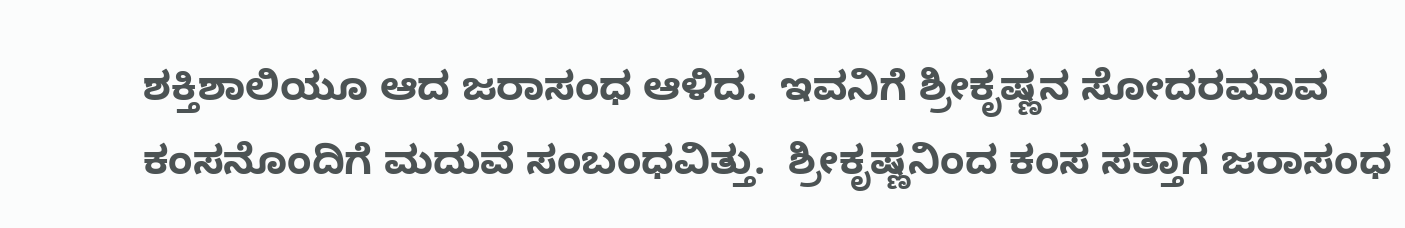ಶಕ್ತಿಶಾಲಿಯೂ ಆದ ಜರಾಸಂಧ ಆಳಿದ.  ಇವನಿಗೆ ಶ್ರೀಕೃಷ್ಣನ ಸೋದರಮಾವ ಕಂಸನೊಂದಿಗೆ ಮದುವೆ ಸಂಬಂಧವಿತ್ತು.  ಶ್ರೀಕೃಷ್ಣನಿಂದ ಕಂಸ ಸತ್ತಾಗ ಜರಾಸಂಧ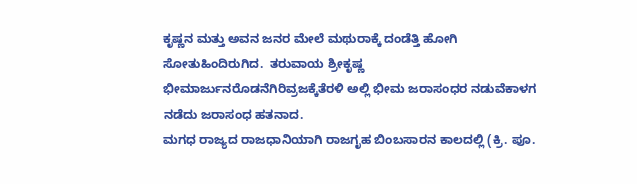ಕೃಷ್ಣನ ಮತ್ತು ಅವನ ಜನರ ಮೇಲೆ ಮಥುರಾಕ್ಕೆ ದಂಡೆತ್ತಿ ಹೋಗಿ ಸೋತುಹಿಂದಿರುಗಿದ.  ತರುವಾಯ ಶ್ರೀಕೃಷ್ಣ ಭೀಮಾರ್ಜುನರೊಡನೆಗಿರಿವ್ರಜಕ್ಕೆತೆರಳಿ ಅಲ್ಲಿ ಭೀಮ ಜರಾಸಂಧರ ನಡುವೆಕಾಳಗ ನಡೆದು ಜರಾಸಂಧ ಹತನಾದ.
ಮಗಧ ರಾಜ್ಯದ ರಾಜಧಾನಿಯಾಗಿ ರಾಜಗೃಹ ಬಿಂಬಸಾರನ ಕಾಲದಲ್ಲಿ (ಕ್ರಿ. ಪೂ.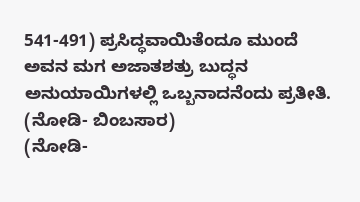541-491) ಪ್ರಸಿದ್ಧವಾಯಿತೆಂದೂ ಮುಂದೆ ಅವನ ಮಗ ಅಜಾತಶತ್ರು ಬುದ್ಧನ ಅನುಯಾಯಿಗಳಲ್ಲಿ ಒಬ್ಬನಾದನೆಂದು ಪ್ರತೀತಿ.
(ನೋಡಿ- ಬಿಂಬಸಾರ)
(ನೋಡಿ-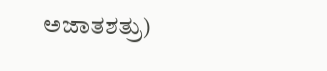ಅಜಾತಶತ್ರು)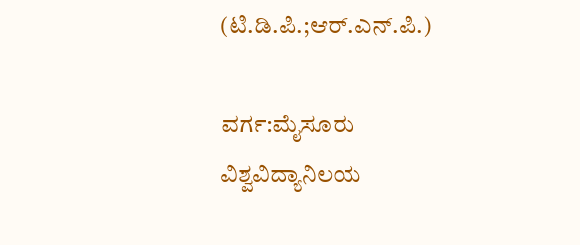(ಟಿ.ಡಿ.ಪಿ.;ಆರ್.ಎನ್.ಪಿ.)

ವರ್ಗ:ಮೈಸೂರು ವಿಶ್ವವಿದ್ಯಾನಿಲಯ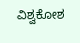ವಿಶ್ವಕೋಶ